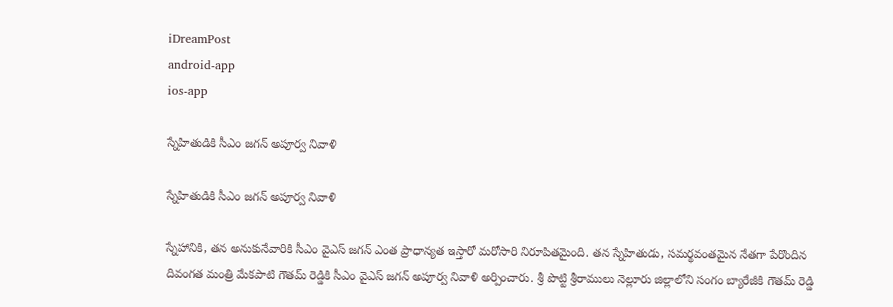iDreamPost
android-app
ios-app

స్నేహితుడికి సీఎం జగన్‌ అపూర్వ నివాళి

స్నేహితుడికి సీఎం జగన్‌ అపూర్వ నివాళి

స్నేహానికి, తన అనుకునేవారికి సీఎం వైఎస్‌ జగన్‌ ఎంత ప్రాధాన్యత ఇస్తారో మరోసారి నిరూపితమైంది. తన స్నేహితుడు, సమర్థవంతమైన నేతగా పేరొందిన దివంగత మంత్రి మేకపాటి గౌతమ్‌ రెడ్డికి సీఎం వైఎస్‌ జగన్‌ అపూర్వ నివాళి అర్పించారు. శ్రీ పొట్టి శ్రీరాములు నెల్లూరు జిల్లాలోని సంగం బ్యారేజీకి గౌతమ్‌ రెడ్డి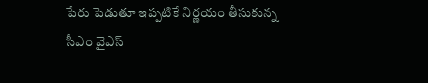పేరు పెడుతూ ఇప్పటికే నిర్ణయం తీసుకున్న సీఎం వైఎస్‌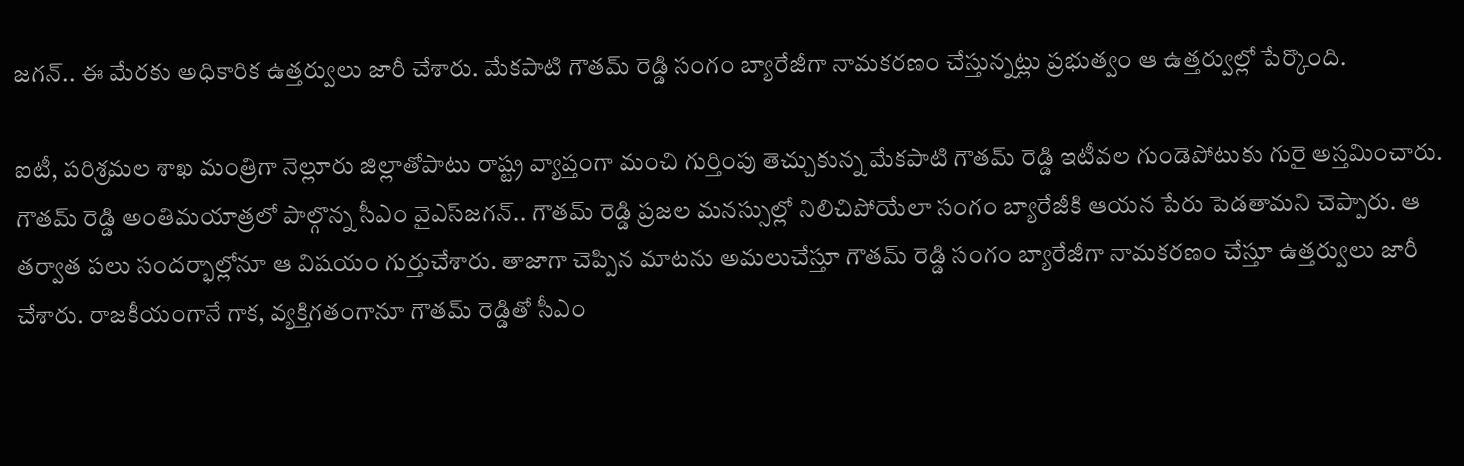జగన్‌.. ఈ మేరకు అధికారిక ఉత్తర్వులు జారీ చేశారు. మేకపాటి గౌతమ్‌ రెడ్డి సంగం బ్యారేజీగా నామకరణం చేస్తున్నట్లు ప్రభుత్వం ఆ ఉత్తర్వుల్లో పేర్కొంది.

ఐటీ, పరిశ్రమల శాఖ మంత్రిగా నెల్లూరు జిల్లాతోపాటు రాష్ట్ర వ్యాప్తంగా మంచి గుర్తింపు తెచ్చుకున్న మేకపాటి గౌతమ్‌ రెడ్డి ఇటీవల గుండెపోటుకు గురై అస్తమించారు. గౌతమ్‌ రెడ్డి అంతిమయాత్రలో పాల్గొన్న సీఎం వైఎస్‌జగన్‌.. గౌతమ్‌ రెడ్డి ప్రజల మనస్సుల్లో నిలిచిపోయేలా సంగం బ్యారేజీకి ఆయన పేరు పెడతామని చెప్పారు. ఆ తర్వాత పలు సందర్భాల్లోనూ ఆ విషయం గుర్తుచేశారు. తాజాగా చెప్పిన మాటను అమలుచేస్తూ గౌతమ్‌ రెడ్డి సంగం బ్యారేజీగా నామకరణం చేస్తూ ఉత్తర్వులు జారీ చేశారు. రాజకీయంగానే గాక, వ్యక్తిగతంగానూ గౌతమ్‌ రెడ్డితో సీఎం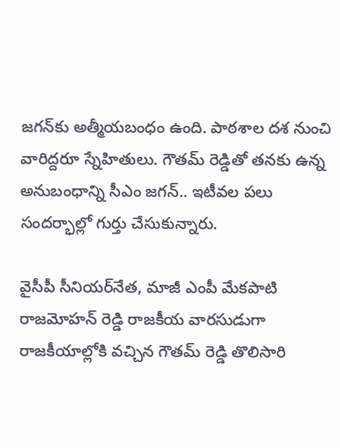జగన్‌కు అత్మీయబంధం ఉంది. పాఠశాల దశ నుంచి వారిద్దరూ స్నేహితులు. గౌతమ్‌ రెడ్డితో తనకు ఉన్న అనుబంధాన్ని సీఎం జగన్‌.. ఇటీవల పలు సందర్భాల్లో గుర్తు చేసుకున్నారు.

వైసీపీ సీనియర్‌నేత, మాజీ ఎంపీ మేకపాటి రాజమోహన్‌ రెడ్డి రాజకీయ వారసుడుగా రాజకీయాల్లోకి వచ్చిన గౌతమ్‌ రెడ్డి తొలిసారి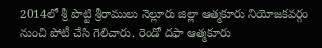2014లో శ్రీ పొట్టి శ్రీరాములు నెల్లూరు జిల్లా ఆత్మకూరు నియోజకవర్గం నుంచి పోటీ చేసి గెలిచారు. రెండో దఫా ఆత్మకూరు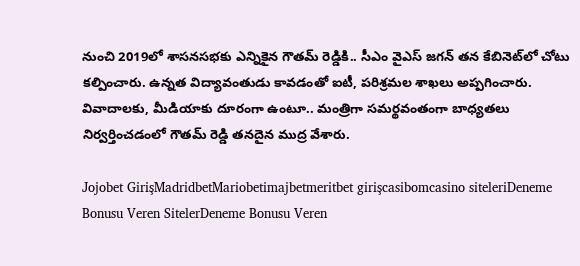నుంచి 2019లో శాసనసభకు ఎన్నికైన గౌతమ్‌ రెడ్డికి.. సీఎం వైఎస్‌ జగన్‌ తన కేబినెట్‌లో చోటు కల్పించారు. ఉన్నత విద్యావంతుడు కావడంతో ఐటీ, పరిశ్రమల శాఖలు అప్పగించారు. వివాదాలకు, మీడియాకు దూరంగా ఉంటూ.. మంత్రిగా సమర్థవంతంగా బాధ్యతలు నిర్వర్తించడంలో గౌతమ్‌ రెడ్డి తనదైన ముద్ర వేశారు.

Jojobet GirişMadridbetMariobetimajbetmeritbet girişcasibomcasino siteleriDeneme Bonusu Veren SitelerDeneme Bonusu Veren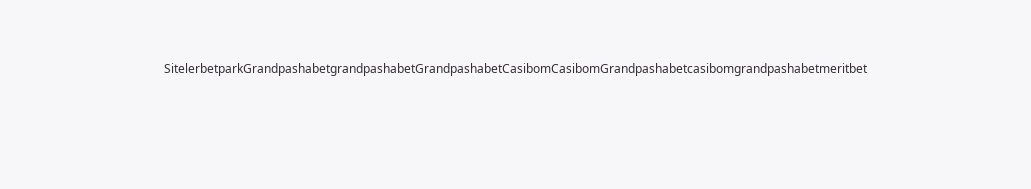SitelerbetparkGrandpashabetgrandpashabetGrandpashabetCasibomCasibomGrandpashabetcasibomgrandpashabetmeritbet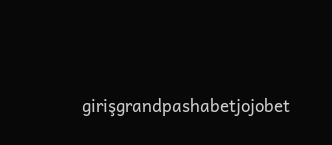girişgrandpashabetjojobet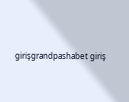girişgrandpashabet giriş